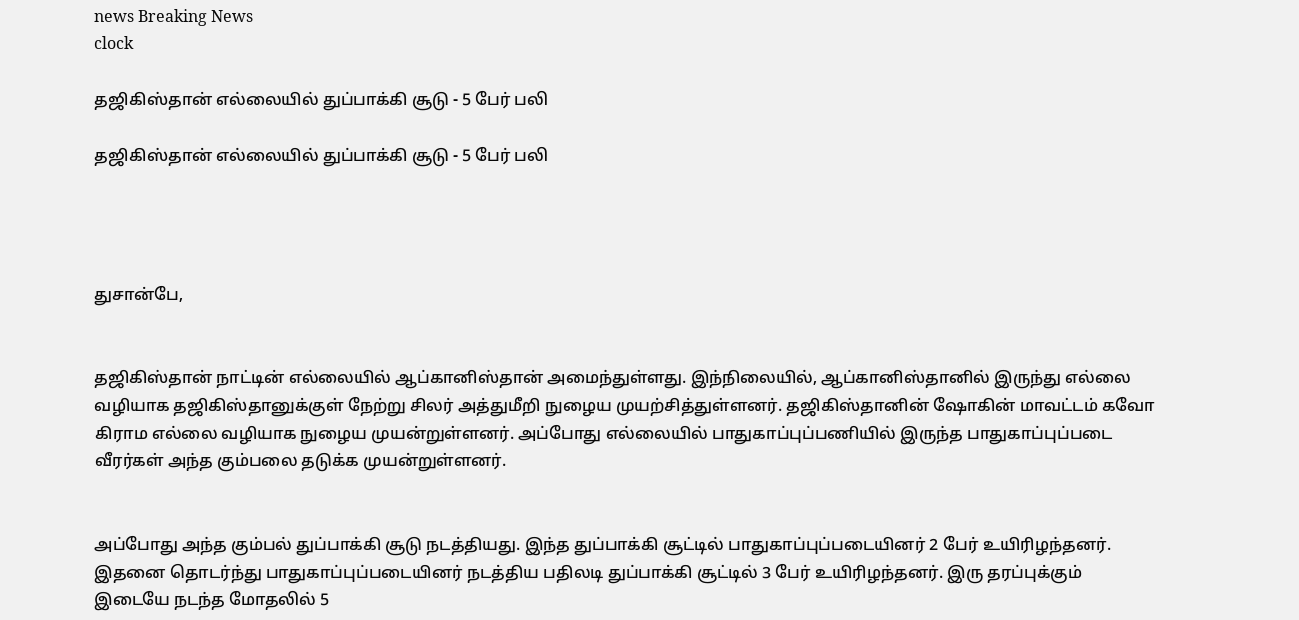news Breaking News
clock

தஜிகிஸ்தான் எல்லையில் துப்பாக்கி சூடு - 5 பேர் பலி

தஜிகிஸ்தான் எல்லையில் துப்பாக்கி சூடு - 5 பேர் பலி




துசான்பே,


தஜிகிஸ்தான் நாட்டின் எல்லையில் ஆப்கானிஸ்தான் அமைந்துள்ளது. இந்நிலையில், ஆப்கானிஸ்தானில் இருந்து எல்லை வழியாக தஜிகிஸ்தானுக்குள் நேற்று சிலர் அத்துமீறி நுழைய முயற்சித்துள்ளனர். தஜிகிஸ்தானின் ஷோகின் மாவட்டம் கவோ கிராம எல்லை வழியாக நுழைய முயன்றுள்ளனர். அப்போது எல்லையில் பாதுகாப்புப்பணியில் இருந்த பாதுகாப்புப்படை வீரர்கள் அந்த கும்பலை தடுக்க முயன்றுள்ளனர்.


அப்போது அந்த கும்பல் துப்பாக்கி சூடு நடத்தியது. இந்த துப்பாக்கி சூட்டில் பாதுகாப்புப்படையினர் 2 பேர் உயிரிழந்தனர். இதனை தொடர்ந்து பாதுகாப்புப்படையினர் நடத்திய பதிலடி துப்பாக்கி சூட்டில் 3 பேர் உயிரிழந்தனர். இரு தரப்புக்கும் இடையே நடந்த மோதலில் 5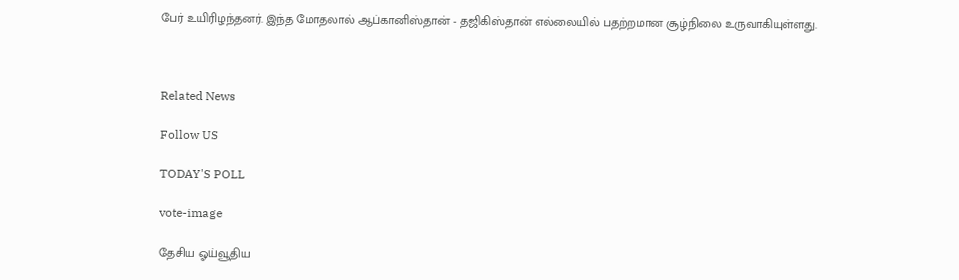பேர் உயிரிழந்தனர். இந்த மோதலால் ஆப்கானிஸ்தான் - தஜிகிஸ்தான் எல்லையில் பதற்றமான சூழ்நிலை உருவாகியுள்ளது.



Related News

Follow US

TODAY'S POLL

vote-image

தேசிய ஓய்வூதிய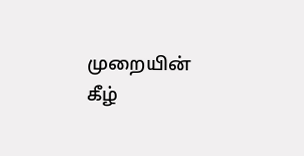முறையின் கீழ்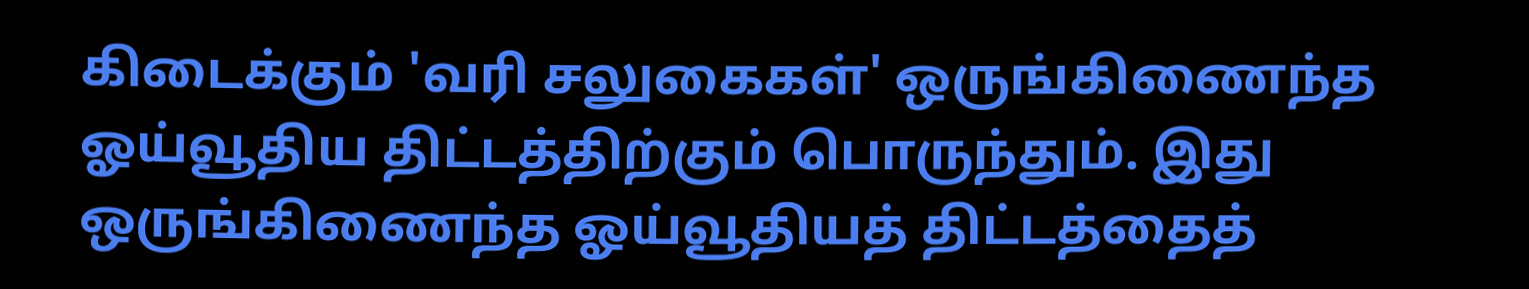கிடைக்கும் 'வரி சலுகைகள்' ஒருங்கிணைந்த ஓய்வூதிய திட்டத்திற்கும் பொருந்தும். இது ஒருங்கிணைந்த ஓய்வூதியத் திட்டத்தைத்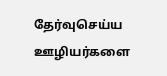தேர்வுசெய்ய ஊழியர்களை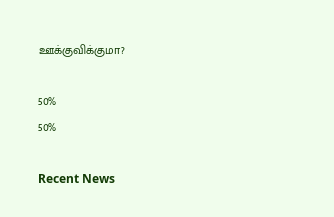ஊக்குவிக்குமா?

50%
50%

Recent News